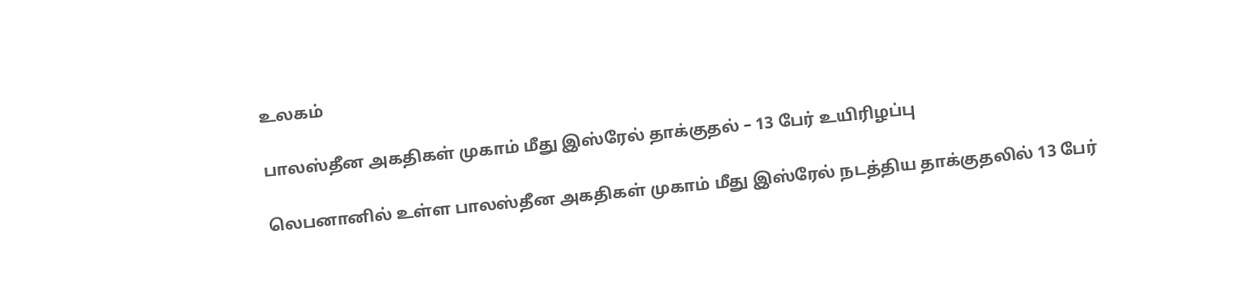உலகம்

பாலஸ்தீன அகதிகள் முகாம் மீது இஸ்ரேல் தாக்குதல் – 13 பேர் உயிரிழப்பு

லெபனானில் உள்ள பாலஸ்தீன அகதிகள் முகாம் மீது இஸ்ரேல் நடத்திய தாக்குதலில் 13 பேர்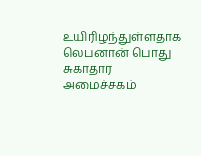உயிரிழந்துள்ளதாக லெபனான் பொது சுகாதார அமைச்சகம்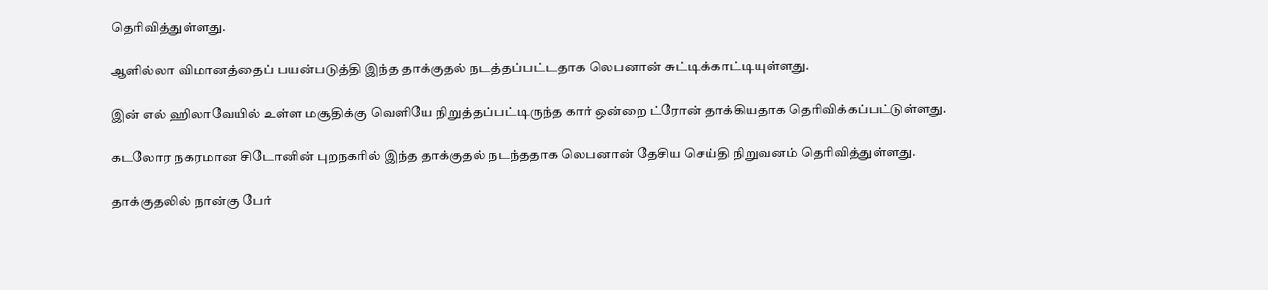தெரிவித்துள்ளது.

ஆளில்லா விமானத்தைப் பயன்படுத்தி இந்த தாக்குதல் நடத்தப்பட்டதாக லெபனான் சுட்டிக்காட்டியுள்ளது.

இன் எல் ஹிலாவேயில் உள்ள மசூதிக்கு வெளியே நிறுத்தப்பட்டிருந்த கார் ஒன்றை ட்ரோன் தாக்கியதாக தெரிவிக்கப்பட்டுள்ளது.

கடலோர நகரமான சிடோனின் புறநகரில் இந்த தாக்குதல் நடந்ததாக லெபனான் தேசிய செய்தி நிறுவனம் தெரிவித்துள்ளது.

தாக்குதலில் நான்கு பேர்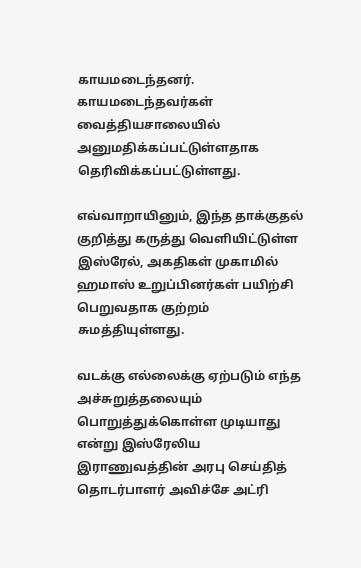காயமடைந்தனர். காயமடைந்தவர்கள் வைத்தியசாலையில் அனுமதிக்கப்பட்டுள்ளதாக தெரிவிக்கப்பட்டுள்ளது.

எவ்வாறாயினும், இந்த தாக்குதல் குறித்து கருத்து வெளியிட்டுள்ள இஸ்ரேல், அகதிகள் முகாமில் ஹமாஸ் உறுப்பினர்கள் பயிற்சி பெறுவதாக குற்றம் சுமத்தியுள்ளது.

வடக்கு எல்லைக்கு ஏற்படும் எந்த அச்சுறுத்தலையும் பொறுத்துக்கொள்ள முடியாது என்று இஸ்ரேலிய இராணுவத்தின் அரபு செய்தித் தொடர்பாளர் அவிச்சே அட்ரி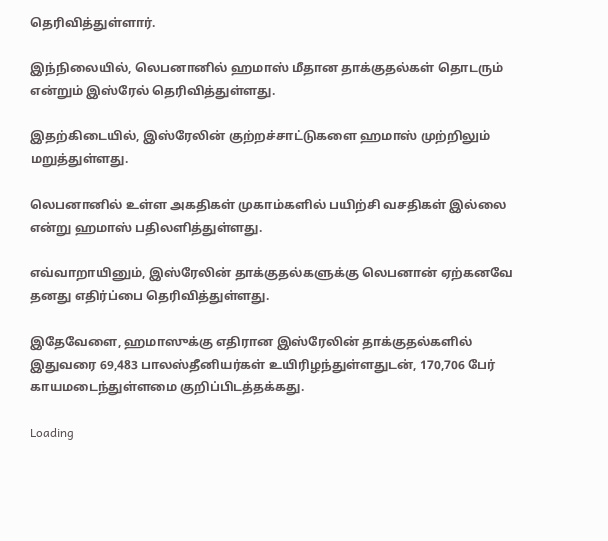தெரிவித்துள்ளார்.

இந்நிலையில், லெபனானில் ஹமாஸ் மீதான தாக்குதல்கள் தொடரும் என்றும் இஸ்ரேல் தெரிவித்துள்ளது.

இதற்கிடையில், இஸ்ரேலின் குற்றச்சாட்டுகளை ஹமாஸ் முற்றிலும் மறுத்துள்ளது.

லெபனானில் உள்ள அகதிகள் முகாம்களில் பயிற்சி வசதிகள் இல்லை என்று ஹமாஸ் பதிலளித்துள்ளது.

எவ்வாறாயினும், இஸ்ரேலின் தாக்குதல்களுக்கு லெபனான் ஏற்கனவே தனது எதிர்ப்பை தெரிவித்துள்ளது.

இதேவேளை, ஹமாஸுக்கு எதிரான இஸ்ரேலின் தாக்குதல்களில் இதுவரை 69,483 பாலஸ்தீனியர்கள் உயிரிழந்துள்ளதுடன், 170,706 பேர் காயமடைந்துள்ளமை குறிப்பிடத்தக்கது.

Loading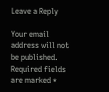Leave a Reply

Your email address will not be published. Required fields are marked *